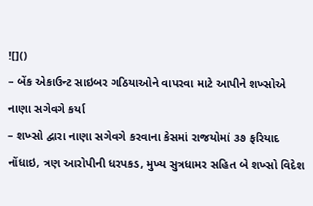![]()
– બેંક એકાઉન્ટ સાઇબર ગઠિયાઓને વાપરવા માટે આપીને શખ્સોએ નાણા સગેવગે કર્યા
– શખ્સો દ્વારા નાણા સગેવગે કરવાના કેસમાં રાજયોમાં ૩૭ ફરિયાદ નોંધાઇ, ત્રણ આરોપીની ધરપકડ, મુખ્ય સુત્રધામર સહિત બે શખ્સો વિદેશ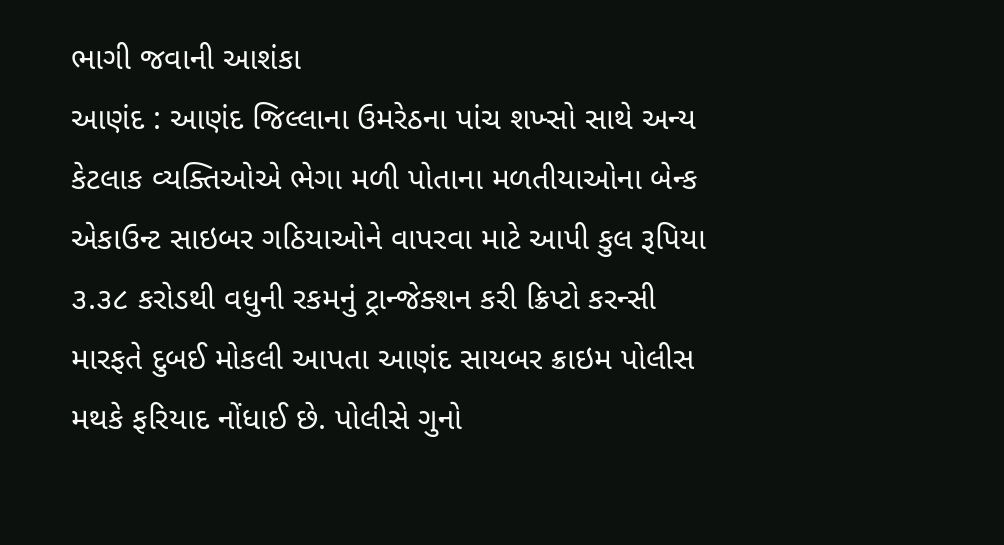ભાગી જવાની આશંકા
આણંદ : આણંદ જિલ્લાના ઉમરેઠના પાંચ શખ્સો સાથે અન્ય કેટલાક વ્યક્તિઓએ ભેગા મળી પોતાના મળતીયાઓના બેન્ક એકાઉન્ટ સાઇબર ગઠિયાઓને વાપરવા માટે આપી કુલ રૂપિયા ૩.૩૮ કરોડથી વધુની રકમનું ટ્રાન્જેક્શન કરી ક્રિપ્ટો કરન્સી મારફતે દુબઈ મોકલી આપતા આણંદ સાયબર ક્રાઇમ પોલીસ મથકે ફરિયાદ નોંધાઈ છે. પોલીસે ગુનો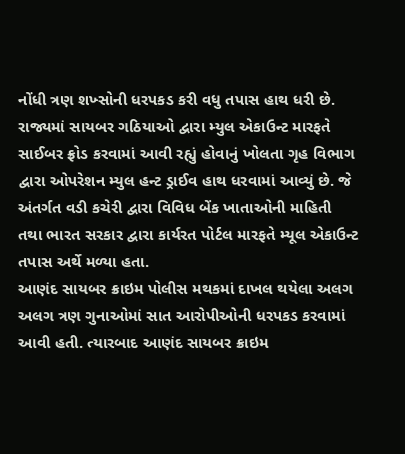નોંધી ત્રણ શખ્સોની ધરપકડ કરી વધુ તપાસ હાથ ધરી છે.
રાજ્યમાં સાયબર ગઠિયાઓ દ્વારા મ્યુલ એકાઉન્ટ મારફતે સાઈબર ફ્રોડ કરવામાં આવી રહ્યું હોવાનું ખોલતા ગૃહ વિભાગ દ્વારા ઓપરેશન મ્યુલ હન્ટ ડ્રાઈવ હાથ ધરવામાં આવ્યું છે. જે અંતર્ગત વડી કચેરી દ્વારા વિવિધ બેંક ખાતાઓની માહિતી તથા ભારત સરકાર દ્વારા કાર્યરત પોર્ટલ મારફતે મ્યૂલ એકાઉન્ટ તપાસ અર્થે મળ્યા હતા.
આણંદ સાયબર ક્રાઇમ પોલીસ મથકમાં દાખલ થયેલા અલગ અલગ ત્રણ ગુનાઓમાં સાત આરોપીઓની ધરપકડ કરવામાં આવી હતી. ત્યારબાદ આણંદ સાયબર ક્રાઇમ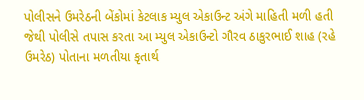પોલીસને ઉમરેઠની બેંકોમાં કેટલાક મ્યુલ એકાઉન્ટ અંગે માહિતી મળી હતી જેથી પોલીસે તપાસ કરતા આ મ્યુલ એકાઉન્ટો ગૌરવ ઠાકુરભાઈ શાહ (રહે ઉમરેઠ) પોતાના મળતીયા કૃતાર્થ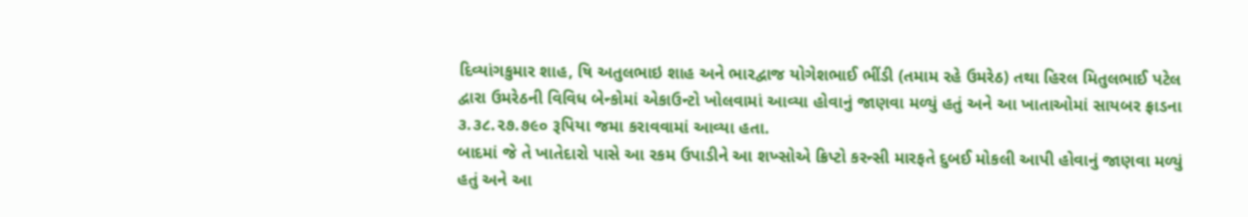દિવ્યાંગકુમાર શાહ, ષિ અતુલભાઇ શાહ અને ભારદ્વાજ યોગેશભાઈ ભીંડી (તમામ રહે ઉમરેઠ) તથા હિરલ મિતુલભાઈ પટેલ દ્વારા ઉમરેઠની વિવિધ બેન્કોમાં એકાઉન્ટો ખોલવામાં આવ્યા હોવાનું જાણવા મળ્યું હતું અને આ ખાતાઓમાં સાયબર ફ્રાડના ૩.૩૮.૨૭.૭૯૦ રૂપિયા જમા કરાવવામાં આવ્યા હતા.
બાદમાં જે તે ખાતેદારો પાસે આ રકમ ઉપાડીને આ શખ્સોએ ક્રિપ્ટો કરન્સી મારફતે દુબઈ મોકલી આપી હોવાનું જાણવા મળ્યું હતું અને આ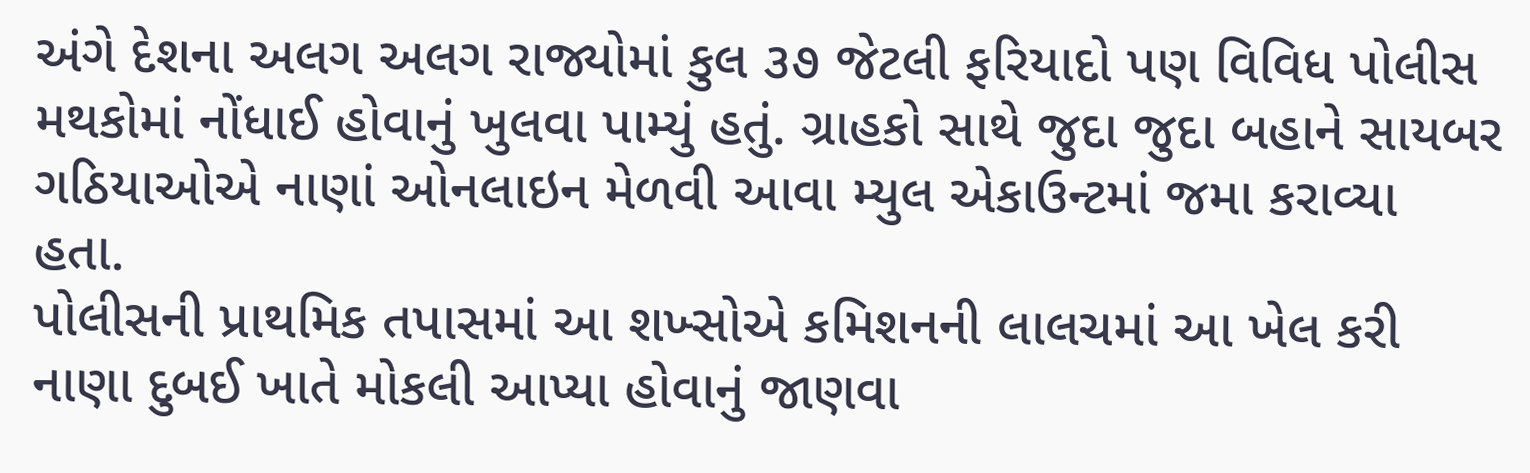અંગે દેશના અલગ અલગ રાજ્યોમાં કુલ ૩૭ જેટલી ફરિયાદો પણ વિવિધ પોલીસ મથકોમાં નોંધાઈ હોવાનું ખુલવા પામ્યું હતું. ગ્રાહકો સાથે જુદા જુદા બહાને સાયબર ગઠિયાઓએ નાણાં ઓનલાઇન મેળવી આવા મ્યુલ એકાઉન્ટમાં જમા કરાવ્યા હતા.
પોલીસની પ્રાથમિક તપાસમાં આ શખ્સોએ કમિશનની લાલચમાં આ ખેલ કરી નાણા દુબઈ ખાતે મોકલી આપ્યા હોવાનું જાણવા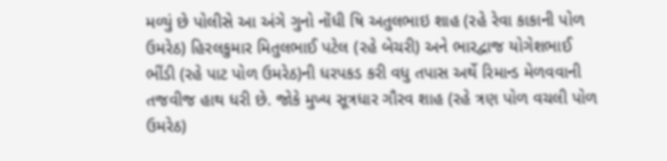મળ્યું છે પોલીસે આ અંગે ગુનો નોંધી ષિ અતુલભાઇ શાહ (રહે રેવા કાકાની પોળ ઉમરેઠ) હિરલકુમાર મિતુલભાઈ પટેલ (રહે બેચરી) અને ભારદ્વાજ યોગેશભાઈ ભીંડી (રહે પાટ પોળ ઉમરેઠ)ની ધરપકડ કરી વધુ તપાસ અર્થે રિમાન્ડ મેળવવાની તજવીજ હાથ ધરી છે. જોકે મુખ્ય સૂત્રધાર ગૌરવ શાહ (રહે ત્રણ પોળ વચલી પોળ ઉમરેઠ)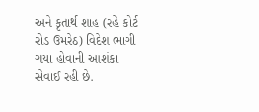અને કૃતાર્થ શાહ (રહે કોર્ટ રોડ ઉમરેઠ) વિદેશ ભાગી ગયા હોવાની આશંકા સેવાઈ રહી છે.